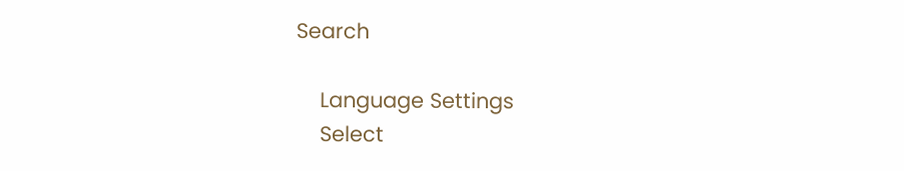Search

    Language Settings
    Select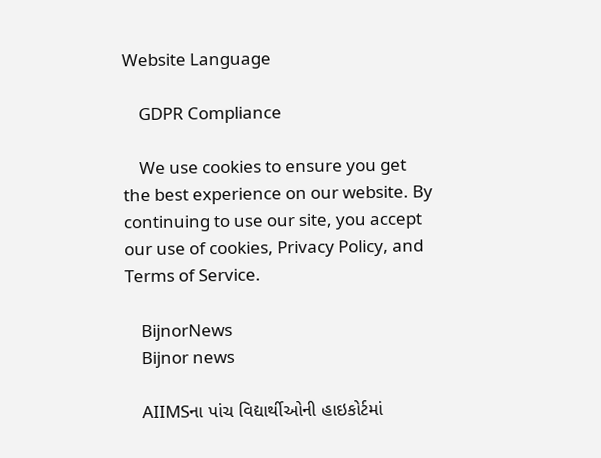Website Language

    GDPR Compliance

    We use cookies to ensure you get the best experience on our website. By continuing to use our site, you accept our use of cookies, Privacy Policy, and Terms of Service.

    BijnorNews
    Bijnor news

    AIIMSના પાંચ વિદ્યાર્થીઓની હાઇકોર્ટમાં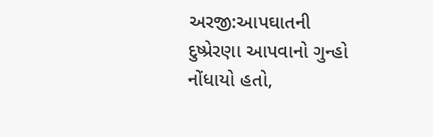અરજી:આપઘાતની દુષ્પ્રેરણા આપવાનો ગુન્હો નોંધાયો હતો,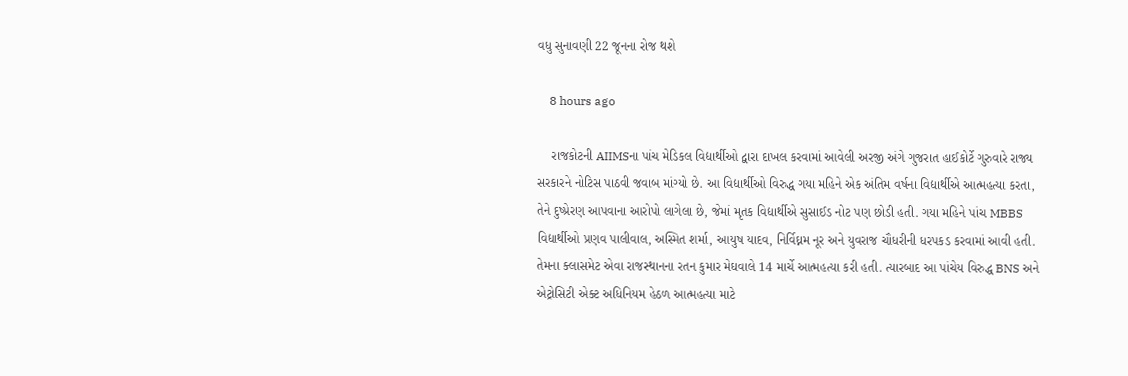વધુ સુનાવણી 22 જૂનના રોજ થશે

    8 hours ago

    રાજકોટની AIIMSના પાંચ મેડિકલ વિદ્યાર્થીઓ દ્વારા દાખલ કરવામાં આવેલી અરજી અંગે ગુજરાત હાઈકોર્ટે ગુરુવારે રાજ્ય સરકારને નોટિસ પાઠવી જવાબ માંગ્યો છે. આ વિદ્યાર્થીઓ વિરુદ્ધ ગયા મહિને એક અંતિમ વર્ષના વિદ્યાર્થીએ આત્મહત્યા કરતા, તેને દુષ્પ્રેરણ આપવાના આરોપો લાગેલા છે, જેમાં મૃતક વિદ્યાર્થીએ સુસાઈડ નોટ પણ છોડી હતી. ગયા મહિને પાંચ MBBS વિદ્યાર્થીઓ પ્રણવ પાલીવાલ, અસ્મિત શર્મા, આયુષ યાદવ, નિર્વિઘ્નમ નૂર અને યુવરાજ ચૌધરીની ધરપકડ કરવામાં આવી હતી. તેમના ક્લાસમેટ એવા રાજસ્થાનના રતન કુમાર મેઘવાલે 14 માર્ચે આત્મહત્યા કરી હતી. ત્યારબાદ આ પાંચેય વિરુદ્ધ BNS અને એટ્રોસિટી એક્ટ અધિનિયમ હેઠળ આત્મહત્યા માટે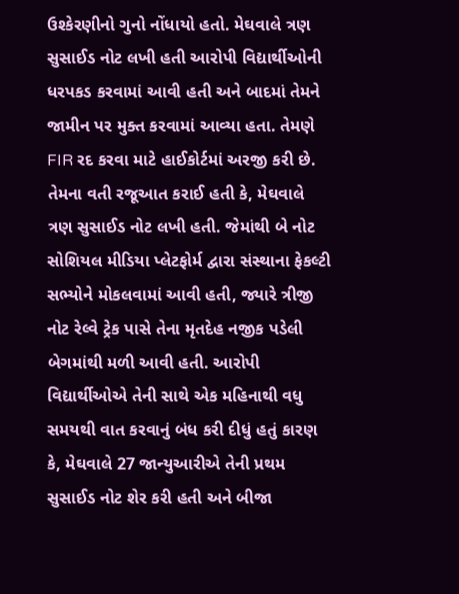ઉશ્કેરણીનો ગુનો નોંધાયો હતો. મેઘવાલે ત્રણ સુસાઈડ નોટ લખી હતી આરોપી વિદ્યાર્થીઓની ધરપકડ કરવામાં આવી હતી અને બાદમાં તેમને જામીન પર મુક્ત કરવામાં આવ્યા હતા. તેમણે FIR રદ કરવા માટે હાઈકોર્ટમાં અરજી કરી છે. તેમના વતી રજૂઆત કરાઈ હતી કે, મેઘવાલે ત્રણ સુસાઈડ નોટ લખી હતી. જેમાંથી બે નોટ સોશિયલ મીડિયા પ્લેટફોર્મ દ્વારા સંસ્થાના ફેકલ્ટી સભ્યોને મોકલવામાં આવી હતી, જ્યારે ત્રીજી નોટ રેલ્વે ટ્રેક પાસે તેના મૃતદેહ નજીક પડેલી બેગમાંથી મળી આવી હતી. આરોપી વિદ્યાર્થીઓએ તેની સાથે એક મહિનાથી વધુ સમયથી વાત કરવાનું બંધ કરી દીધું હતું કારણ કે, મેઘવાલે 27 જાન્યુઆરીએ તેની પ્રથમ સુસાઈડ નોટ શેર કરી હતી અને બીજા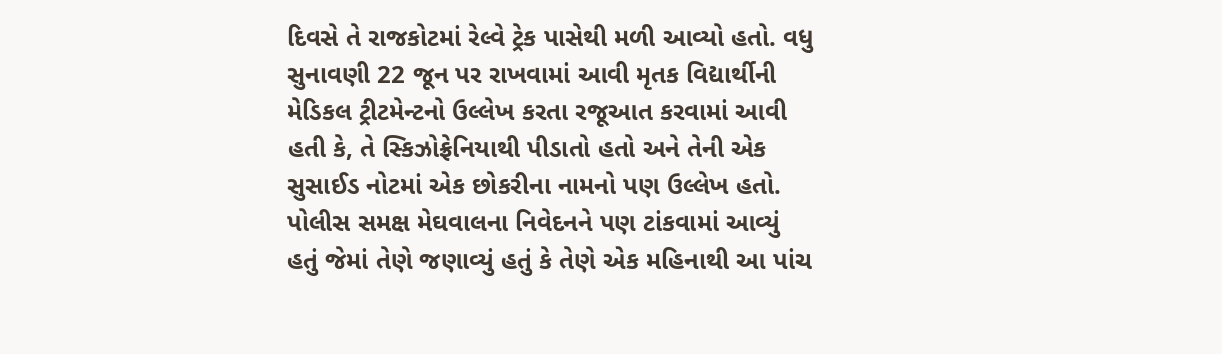દિવસે તે રાજકોટમાં રેલ્વે ટ્રેક પાસેથી મળી આવ્યો હતો. વધુ સુનાવણી 22 જૂન પર રાખવામાં આવી મૃતક વિદ્યાર્થીની મેડિકલ ટ્રીટમેન્ટનો ઉલ્લેખ કરતા રજૂઆત કરવામાં આવી હતી કે, તે સ્કિઝોફ્રેનિયાથી પીડાતો હતો અને તેની એક સુસાઈડ નોટમાં એક છોકરીના નામનો પણ ઉલ્લેખ હતો. પોલીસ સમક્ષ મેઘવાલના નિવેદનને પણ ટાંકવામાં આવ્યું હતું જેમાં તેણે જણાવ્યું હતું કે તેણે એક મહિનાથી આ પાંચ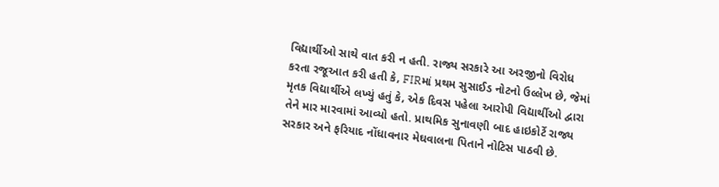વિદ્યાર્થીઓ સાથે વાત કરી ન હતી. રાજ્ય સરકારે આ અરજીનો વિરોધ કરતા રજૂઆત કરી હતી કે, FIRમાં પ્રથમ સુસાઈડ નોટનો ઉલ્લેખ છે, જેમાં મૃતક વિદ્યાર્થીએ લખ્યું હતું કે, એક દિવસ પહેલા આરોપી વિદ્યાર્થીઓ દ્વારા તેને માર મારવામાં આવ્યો હતો. પ્રાથમિક સુનાવણી બાદ હાઇકોર્ટે રાજ્ય સરકાર અને ફરિયાદ નોંધાવનાર મેઘવાલના પિતાને નોટિસ પાઠવી છે.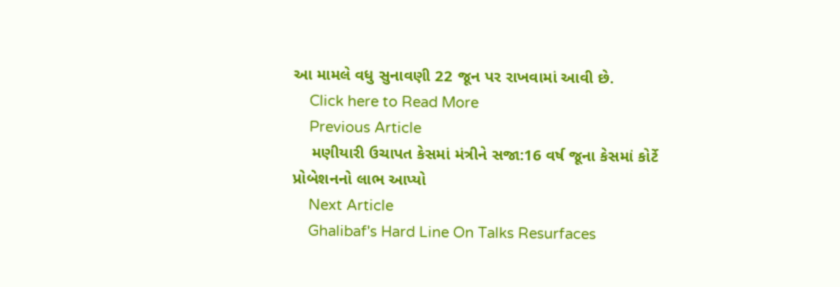આ મામલે વધુ સુનાવણી 22 જૂન પર રાખવામાં આવી છે.
    Click here to Read More
    Previous Article
    મણીયારી ઉચાપત કેસમાં મંત્રીને સજા:16 વર્ષ જૂના કેસમાં કોર્ટે પ્રોબેશનનો લાભ આપ્યો
    Next Article
    Ghalibaf's Hard Line On Talks Resurfaces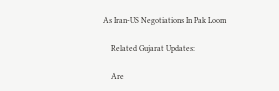As Iran-US Negotiations In Pak Loom

    Related Gujarat Updates:

    Are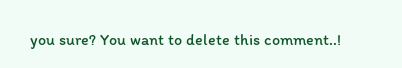you sure? You want to delete this comment..!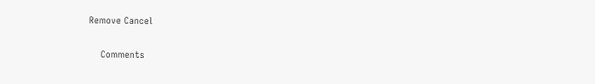Remove Cancel

    Comments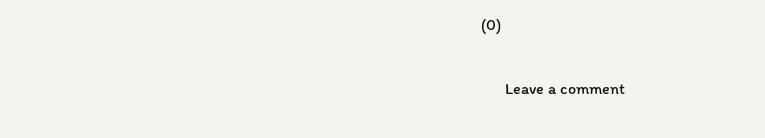(0)

      Leave a comment